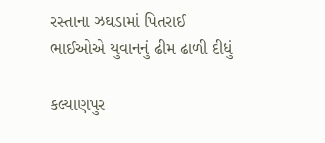રસ્તાના ઝઘડામાં પિતરાઈ ભાઈઓએ યુવાનનું ઢીમ ઢાળી દીધું

કલ્યાણપુર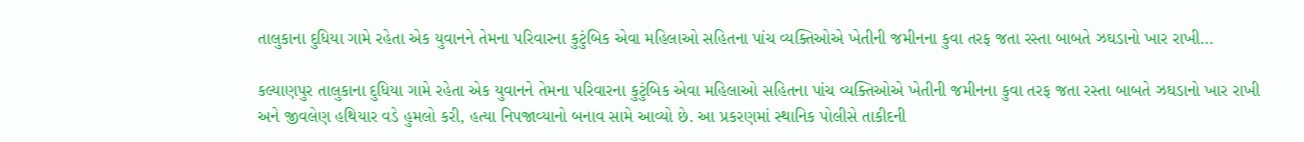તાલુકાના દુધિયા ગામે રહેતા એક યુવાનને તેમના પરિવારના કુટુંબિક એવા મહિલાઓ સહિતના પાંચ વ્યક્તિઓએ ખેતીની જમીનના કુવા તરફ જતા રસ્તા બાબતે ઝઘડાનો ખાર રાખી…

કલ્યાણપુર તાલુકાના દુધિયા ગામે રહેતા એક યુવાનને તેમના પરિવારના કુટુંબિક એવા મહિલાઓ સહિતના પાંચ વ્યક્તિઓએ ખેતીની જમીનના કુવા તરફ જતા રસ્તા બાબતે ઝઘડાનો ખાર રાખી અને જીવલેણ હથિયાર વડે હુમલો કરી, હત્યા નિપજાવ્યાનો બનાવ સામે આવ્યો છે. આ પ્રકરણમાં સ્થાનિક પોલીસે તાકીદની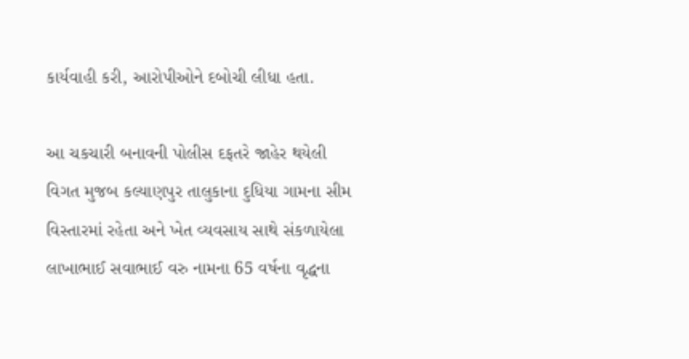કાર્યવાહી કરી, આરોપીઓને દબોચી લીધા હતા.

આ ચકચારી બનાવની પોલીસ દફતરે જાહેર થયેલી વિગત મુજબ કલ્યાણપુર તાલુકાના દુધિયા ગામના સીમ વિસ્તારમાં રહેતા અને ખેત વ્યવસાય સાથે સંકળાયેલા લાખાભાઈ સવાભાઈ વરુ નામના 65 વર્ષના વૃદ્ધના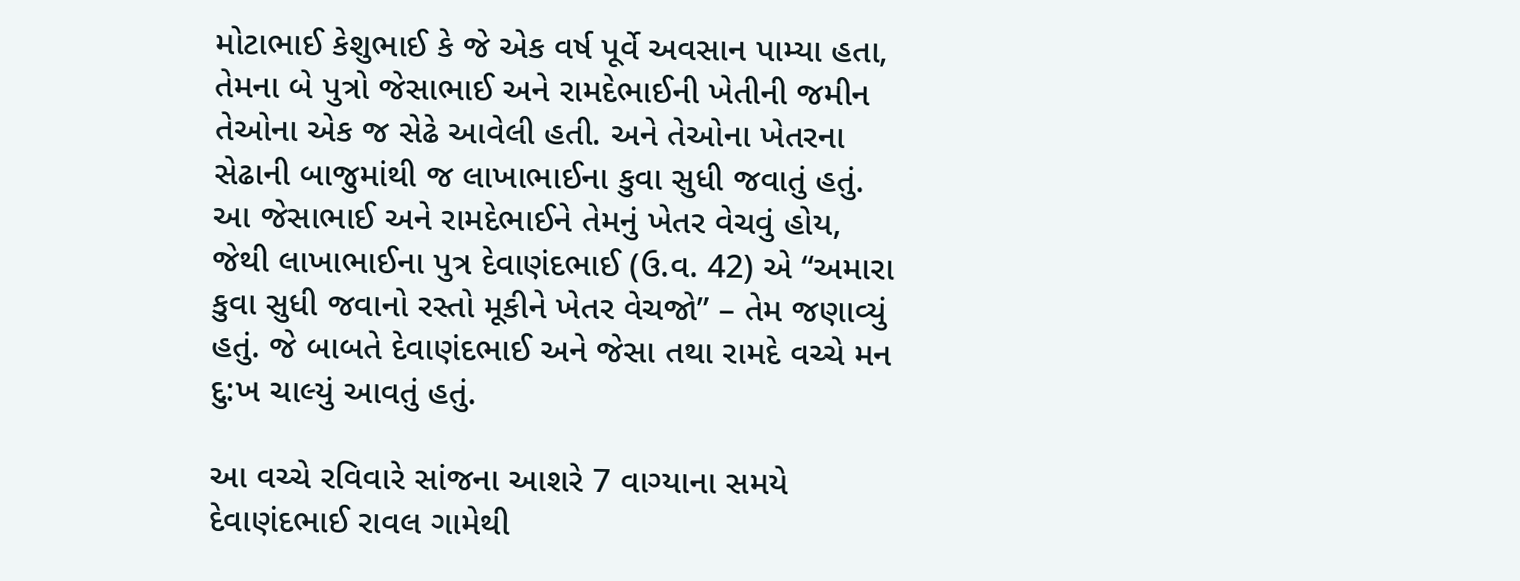મોટાભાઈ કેશુભાઈ કે જે એક વર્ષ પૂર્વે અવસાન પામ્યા હતા, તેમના બે પુત્રો જેસાભાઈ અને રામદેભાઈની ખેતીની જમીન તેઓના એક જ સેઢે આવેલી હતી. અને તેઓના ખેતરના સેઢાની બાજુમાંથી જ લાખાભાઈના કુવા સુધી જવાતું હતું. આ જેસાભાઈ અને રામદેભાઈને તેમનું ખેતર વેચવું હોય, જેથી લાખાભાઈના પુત્ર દેવાણંદભાઈ (ઉ.વ. 42) એ “અમારા કુવા સુધી જવાનો રસ્તો મૂકીને ખેતર વેચજો” – તેમ જણાવ્યું હતું. જે બાબતે દેવાણંદભાઈ અને જેસા તથા રામદે વચ્ચે મન દુ:ખ ચાલ્યું આવતું હતું.

આ વચ્ચે રવિવારે સાંજના આશરે 7 વાગ્યાના સમયે દેવાણંદભાઈ રાવલ ગામેથી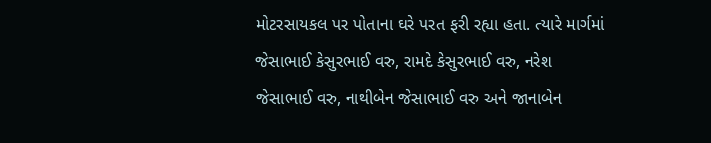મોટરસાયકલ પર પોતાના ઘરે પરત ફરી રહ્યા હતા. ત્યારે માર્ગમાં જેસાભાઈ કેસુરભાઈ વરુ, રામદે કેસુરભાઈ વરુ, નરેશ જેસાભાઈ વરુ, નાથીબેન જેસાભાઈ વરુ અને જાનાબેન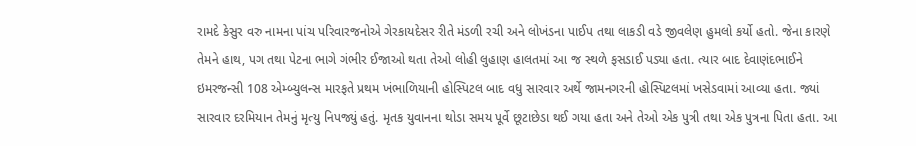રામદે કેસુર વરુ નામના પાંચ પરિવારજનોએ ગેરકાયદેસર રીતે મંડળી રચી અને લોખંડના પાઈપ તથા લાકડી વડે જીવલેણ હુમલો કર્યો હતો. જેના કારણે તેમને હાથ, પગ તથા પેટના ભાગે ગંભીર ઈજાઓ થતા તેઓ લોહી લુહાણ હાલતમાં આ જ સ્થળે ફસડાઈ પડ્યા હતા. ત્યાર બાદ દેવાણંદભાઈને ઇમરજન્સી 108 એમ્બ્યુલન્સ મારફતે પ્રથમ ખંભાળિયાની હોસ્પિટલ બાદ વધુ સારવાર અર્થે જામનગરની હોસ્પિટલમાં ખસેડવામાં આવ્યા હતા. જ્યાં સારવાર દરમિયાન તેમનું મૃત્યુ નિપજ્યું હતું. મૃતક યુવાનના થોડા સમય પૂર્વે છૂટાછેડા થઈ ગયા હતા અને તેઓ એક પુત્રી તથા એક પુત્રના પિતા હતા. આ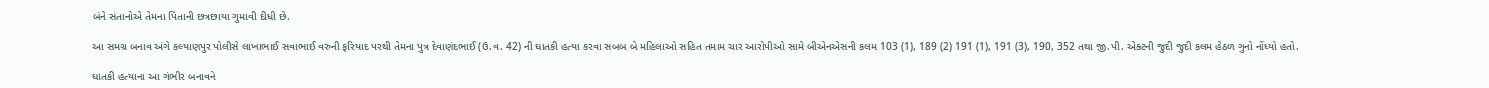બંને સંતાનોએ તેમના પિતાની છત્રછાયા ગુમાવી દીધી છે.

આ સમગ્ર બનાવ અંગે કલ્યાણપુર પોલીસે લાખાભાઈ સવાભાઈ વરુની ફરિયાદ પરથી તેમના પુત્ર દેવાણંદભાઈ (ઉ.વ. 42) ની ઘાતકી હત્યા કરવા સબબ બે મહિલાઓ સહિત તમામ ચાર આરોપીઓ સામે બીએનએસની કલમ 103 (1), 189 (2) 191 (1), 191 (3), 190, 352 તથા જી.પી. એક્ટની જુદી જુદી કલમ હેઠળ ગુનો નોંધ્યો હતો.

ઘાતકી હત્યાના આ ગંભીર બનાવને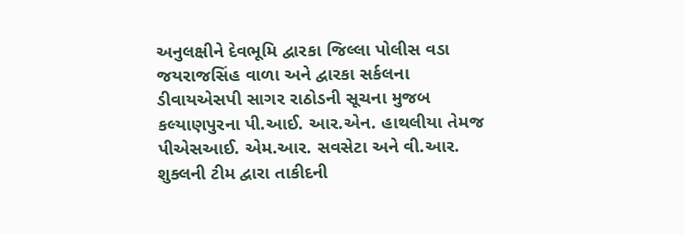અનુલક્ષીને દેવભૂમિ દ્વારકા જિલ્લા પોલીસ વડા જયરાજસિંહ વાળા અને દ્વારકા સર્કલના ડીવાયએસપી સાગર રાઠોડની સૂચના મુજબ કલ્યાણપુરના પી.આઈ. આર.એન. હાથલીયા તેમજ પીએસઆઈ. એમ.આર. સવસેટા અને વી.આર. શુક્લની ટીમ દ્વારા તાકીદની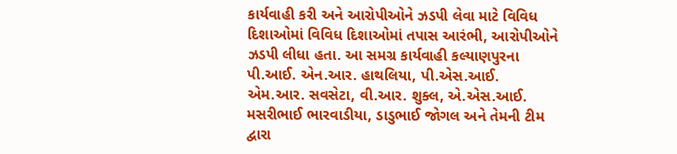કાર્યવાહી કરી અને આરોપીઓને ઝડપી લેવા માટે વિવિધ દિશાઓમાં વિવિધ દિશાઓમાં તપાસ આરંભી, આરોપીઓને ઝડપી લીધા હતા. આ સમગ્ર કાર્યવાહી કલ્યાણપુરના પી.આઈ. એન.આર. હાથલિયા, પી.એસ.આઈ. એમ.આર. સવસેટા, વી.આર. શુક્લ, એ.એસ.આઈ. મસરીભાઈ ભારવાડીયા, ડાડુભાઈ જોગલ અને તેમની ટીમ દ્વારા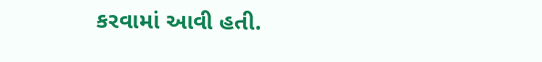કરવામાં આવી હતી.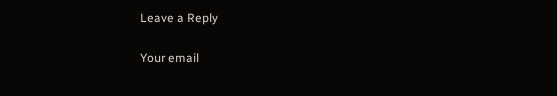Leave a Reply

Your email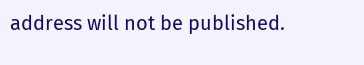address will not be published.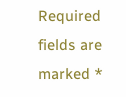Required fields are marked *